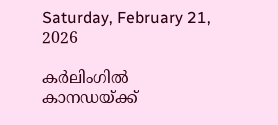Saturday, February 21, 2026

കർലിംഗിൽ കാനഡയ്ക്ക്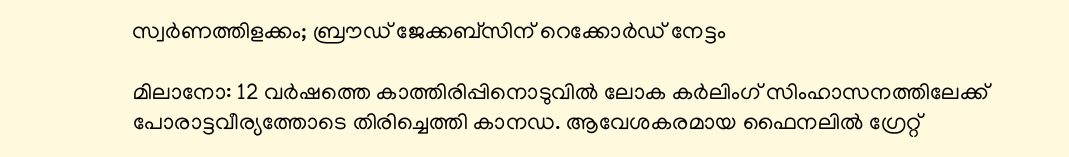സ്വർണത്തിളക്കം; ബ്രൗഡ് ജേക്കബ്സിന് റെക്കോർഡ് നേട്ടം

മിലാനോ: 12 വർഷത്തെ കാത്തിരിപ്പിനൊടുവിൽ ലോക കർലിംഗ് സിംഹാസനത്തിലേക്ക്‌ പോരാട്ടവീര്യത്തോടെ തിരിച്ചെത്തി കാനഡ. ആവേശകരമായ ഫൈനലിൽ ഗ്രേറ്റ്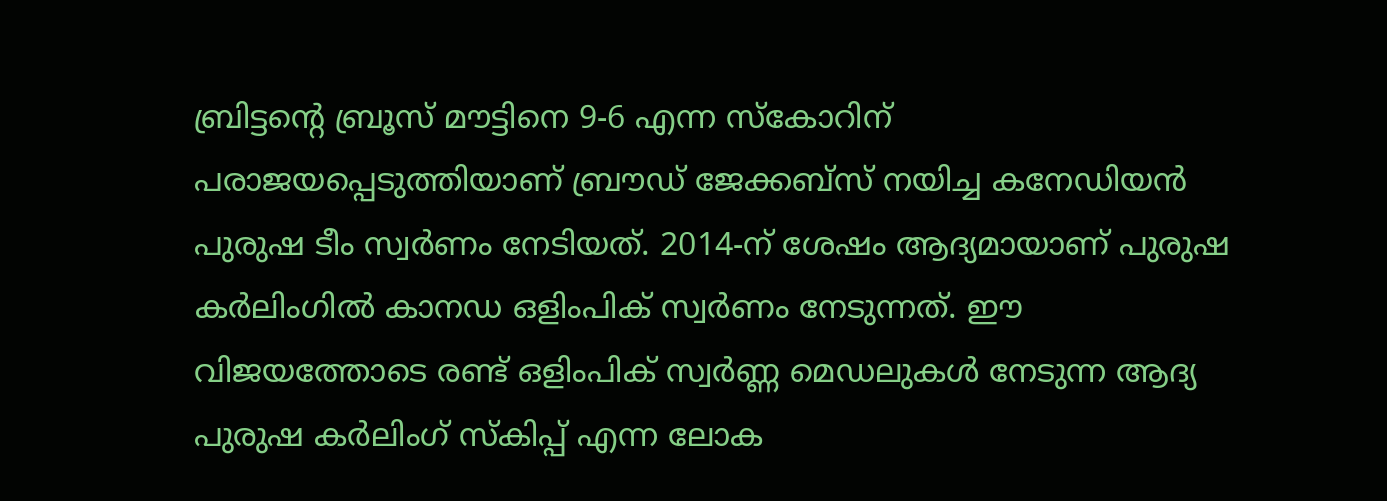ബ്രിട്ടന്റെ ബ്രൂസ് മൗട്ടിനെ 9-6 എന്ന സ്കോറിന് പരാജയപ്പെടുത്തിയാണ് ബ്രൗഡ് ജേക്കബ്സ് നയിച്ച കനേഡിയൻ പുരുഷ ടീം സ്വർണം നേടിയത്. 2014-ന് ശേഷം ആദ്യമായാണ് പുരുഷ കർലിംഗിൽ കാനഡ ഒളിംപിക് സ്വർണം നേടുന്നത്. ഈ വിജയത്തോടെ രണ്ട് ഒളിംപിക് സ്വർണ്ണ മെഡലുകൾ നേടുന്ന ആദ്യ പുരുഷ കർലിംഗ് സ്കിപ്പ് എന്ന ലോക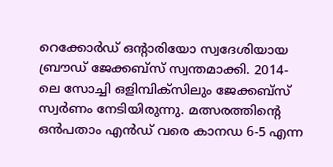റെക്കോർഡ് ഒന്റാരിയോ സ്വദേശിയായ ബ്രൗഡ് ജേക്കബ്സ് സ്വന്തമാക്കി. 2014-ലെ സോച്ചി ഒളിമ്പിക്സിലും ജേക്കബ്സ് സ്വർണം നേടിയിരുന്നു. മത്സരത്തിന്റെ ഒൻപതാം എൻഡ് വരെ കാനഡ 6-5 എന്ന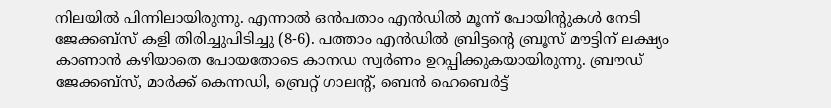നിലയിൽ പിന്നിലായിരുന്നു. എന്നാൽ ഒൻപതാം എൻഡിൽ മൂന്ന് പോയിന്റുകൾ നേടി ജേക്കബ്സ് കളി തിരിച്ചുപിടിച്ചു (8-6). പത്താം എൻഡിൽ ബ്രിട്ടന്റെ ബ്രൂസ് മൗട്ടിന് ലക്ഷ്യം കാണാൻ കഴിയാതെ പോയതോടെ കാനഡ സ്വർണം ഉറപ്പിക്കുകയായിരുന്നു. ബ്രൗഡ് ജേക്കബ്സ്, മാർക്ക് കെന്നഡി, ബ്രെറ്റ് ഗാലന്റ്, ബെൻ ഹെബെർട്ട്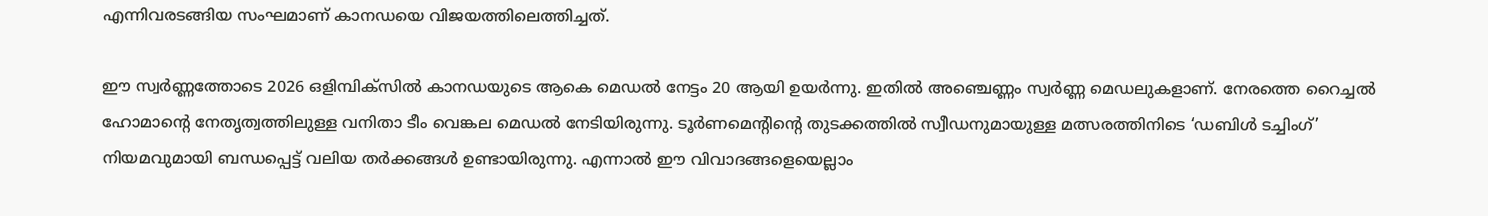എന്നിവരടങ്ങിയ സംഘമാണ് കാനഡയെ വിജയത്തിലെത്തിച്ചത്.

ഈ സ്വർണ്ണത്തോടെ 2026 ഒളിമ്പിക്സിൽ കാനഡയുടെ ആകെ മെഡൽ നേട്ടം 20 ആയി ഉയർന്നു. ഇതിൽ അഞ്ചെണ്ണം സ്വർണ്ണ മെഡലുകളാണ്. നേരത്തെ റൈച്ചൽ ഹോമാന്റെ നേതൃത്വത്തിലുള്ള വനിതാ ടീം വെങ്കല മെഡൽ നേടിയിരുന്നു. ടൂർണമെന്റിന്റെ തുടക്കത്തിൽ സ്വീഡനുമായുള്ള മത്സരത്തിനിടെ ‘ഡബിൾ ടച്ചിംഗ്’ നിയമവുമായി ബന്ധപ്പെട്ട്‌ വലിയ തർക്കങ്ങൾ ഉണ്ടായിരുന്നു. എന്നാൽ ഈ വിവാദങ്ങളെയെല്ലാം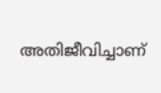അതിജീവിച്ചാണ്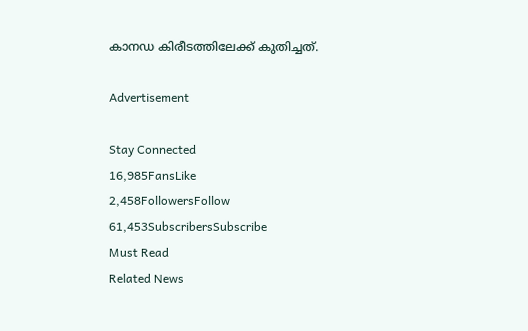കാനഡ കിരീടത്തിലേക്ക് കുതിച്ചത്.

Advertisement

Stay Connected
16,985FansLike
2,458FollowersFollow
61,453SubscribersSubscribe
Must Read
Related News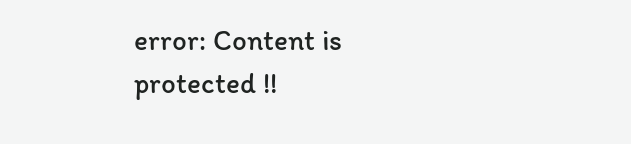error: Content is protected !!